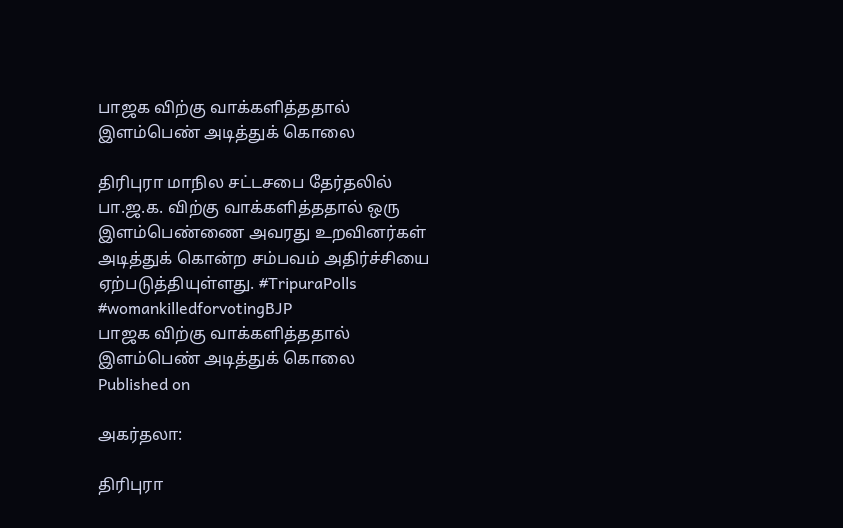பாஜக விற்கு வாக்களித்ததால் இளம்பெண் அடித்துக் கொலை

திரிபுரா மாநில சட்டசபை தேர்தலில் பா.ஜ.க. விற்கு வாக்களித்ததால் ஒரு இளம்பெண்ணை அவரது உறவினர்கள் அடித்துக் கொன்ற சம்பவம் அதிர்ச்சியை ஏற்படுத்தியுள்ளது. #TripuraPolls #womankilledforvotingBJP
பாஜக விற்கு வாக்களித்ததால் இளம்பெண் அடித்துக் கொலை
Published on

அகர்தலா:

திரிபுரா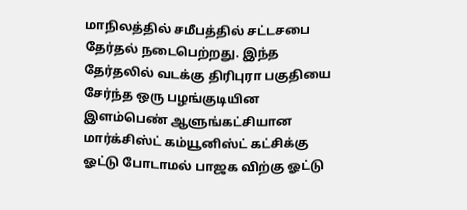மாநிலத்தில் சமீபத்தில் சட்டசபை தேர்தல் நடைபெற்றது. இந்த தேர்தலில் வடக்கு திரிபுரா பகுதியை சேர்ந்த ஒரு பழங்குடியின இளம்பெண் ஆளுங்கட்சியான மார்க்சிஸ்ட் கம்யூனிஸ்ட் கட்சிக்கு ஓட்டு போடாமல் பாஜக விற்கு ஓட்டு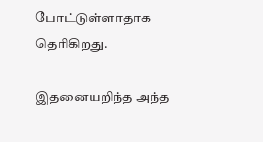போட்டுள்ளாதாக தெரிகிறது.

இதனையறிந்த அந்த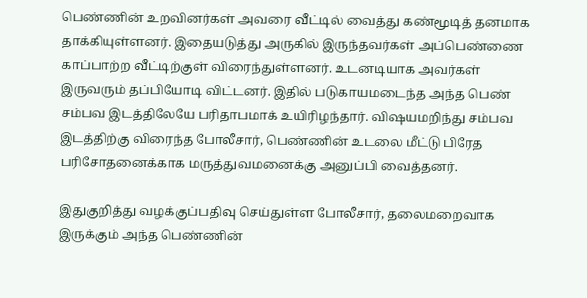பெண்ணின் உறவினர்கள் அவரை வீட்டில் வைத்து கண்மூடித் தனமாக தாக்கியுள்ளனர். இதையடுத்து அருகில் இருந்தவர்கள் அப்பெண்ணை காப்பாற்ற வீட்டிற்குள் விரைந்துள்ளனர். உடனடியாக அவர்கள் இருவரும் தப்பியோடி விட்டனர். இதில் படுகாயமடைந்த அந்த பெண் சம்பவ இடத்திலேயே பரிதாபமாக் உயிரிழந்தார். விஷயமறிந்து சம்பவ இடத்திற்கு விரைந்த போலீசார், பெண்ணின் உடலை மீட்டு பிரேத பரிசோதனைக்காக மருத்துவமனைக்கு அனுப்பி வைத்தனர்.

இதுகுறித்து வழக்குப்பதிவு செய்துள்ள போலீசார், தலைமறைவாக இருக்கும் அந்த பெண்ணின்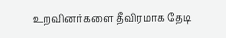உறவினர்களை தீவிரமாக தேடி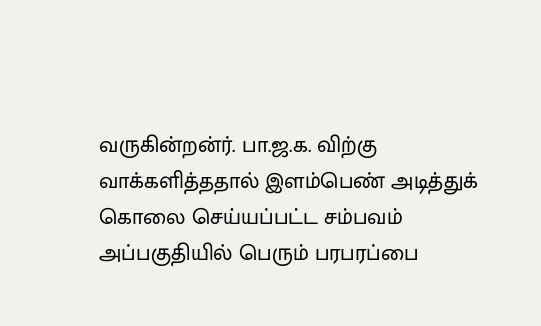வருகின்றன்ர். பா.ஜ.க. விற்கு வாக்களித்ததால் இளம்பெண் அடித்துக் கொலை செய்யப்பட்ட சம்பவம் அப்பகுதியில் பெரும் பரபரப்பை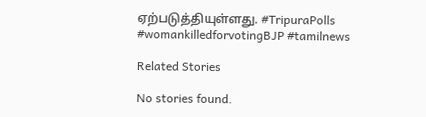ஏற்படுத்தியுள்ளது. #TripuraPolls #womankilledforvotingBJP #tamilnews

Related Stories

No stories found.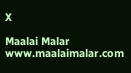X

Maalai Malar
www.maalaimalar.com